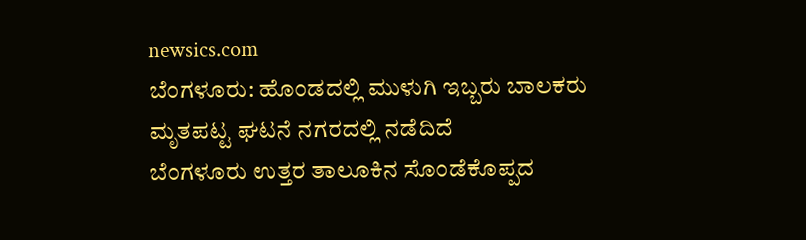newsics.com
ಬೆಂಗಳೂರು: ಹೊಂಡದಲ್ಲಿ ಮುಳುಗಿ ಇಬ್ಬರು ಬಾಲಕರು ಮೃತಪಟ್ಟ ಘಟನೆ ನಗರದಲ್ಲಿ ನಡೆದಿದೆ
ಬೆಂಗಳೂರು ಉತ್ತರ ತಾಲೂಕಿನ ಸೊಂಡೆಕೊಪ್ಪದ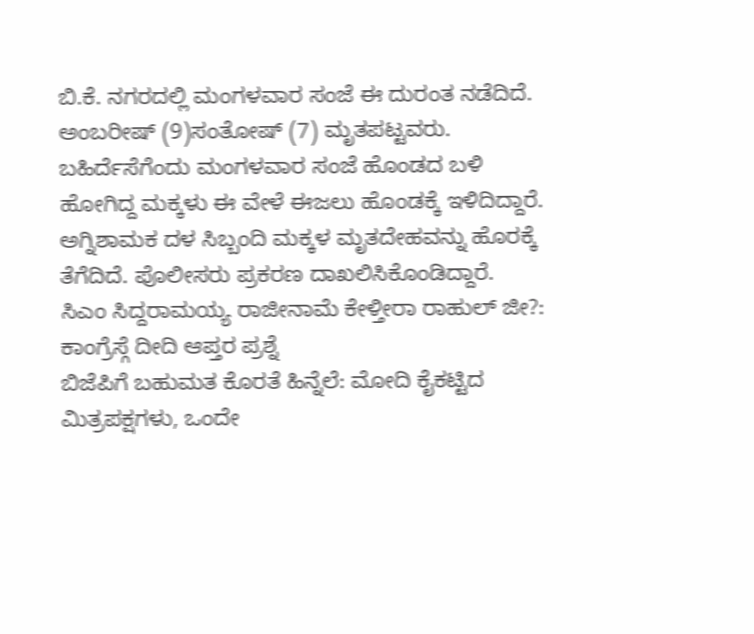ಬಿ.ಕೆ. ನಗರದಲ್ಲಿ ಮಂಗಳವಾರ ಸಂಜೆ ಈ ದುರಂತ ನಡೆದಿದೆ. ಅಂಬರೀಷ್ (9)ಸಂತೋಷ್ (7) ಮೃತಪಟ್ಟವರು.
ಬಹಿರ್ದೆಸೆಗೆಂದು ಮಂಗಳವಾರ ಸಂಜೆ ಹೊಂಡದ ಬಳಿ ಹೋಗಿದ್ದ ಮಕ್ಕಳು ಈ ವೇಳೆ ಈಜಲು ಹೊಂಡಕ್ಕೆ ಇಳಿದಿದ್ದಾರೆ. ಅಗ್ನಿಶಾಮಕ ದಳ ಸಿಬ್ಬಂದಿ ಮಕ್ಕಳ ಮೃತದೇಹವನ್ನು ಹೊರಕ್ಕೆ ತೆಗೆದಿದೆ. ಪೊಲೀಸರು ಪ್ರಕರಣ ದಾಖಲಿಸಿಕೊಂಡಿದ್ದಾರೆ.
ಸಿಎಂ ಸಿದ್ದರಾಮಯ್ಯ ರಾಜೀನಾಮೆ ಕೇಳ್ತೀರಾ ರಾಹುಲ್ ಜೀ?: ಕಾಂಗ್ರೆಸ್ಗೆ ದೀದಿ ಆಪ್ತರ ಪ್ರಶ್ನೆ
ಬಿಜೆಪಿಗೆ ಬಹುಮತ ಕೊರತೆ ಹಿನ್ನೆಲೆ: ಮೋದಿ ಕೈಕಟ್ಟಿದ ಮಿತ್ರಪಕ್ಷಗಳು, ಒಂದೇ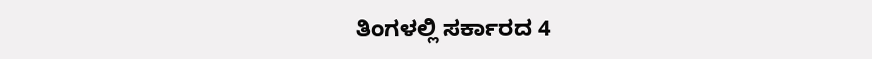ತಿಂಗಳಲ್ಲಿ ಸರ್ಕಾರದ 4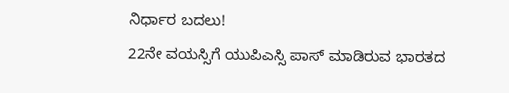ನಿರ್ಧಾರ ಬದಲು!
22ನೇ ವಯಸ್ಸಿಗೆ ಯುಪಿಎಸ್ಸಿ ಪಾಸ್ ಮಾಡಿರುವ ಭಾರತದ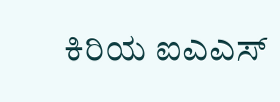ಕಿರಿಯ ಐಎಎಸ್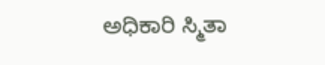ಅಧಿಕಾರಿ ಸ್ಮಿತಾ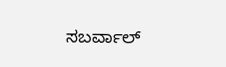ಸಬರ್ವಾಲ್